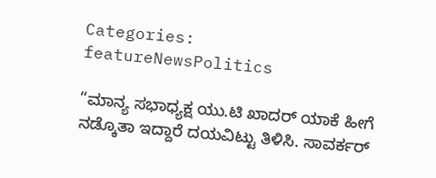Categories: featureNewsPolitics

“ಮಾನ್ಯ ಸಭಾಧ್ಯಕ್ಷ ಯು.ಟಿ ಖಾದರ್ ಯಾಕೆ ಹೀಗೆ ನಡ್ಕೊತಾ ಇದ್ದಾರೆ ದಯವಿಟ್ಟು ತಿಳಿಸಿ. ಸಾವರ್ಕರ್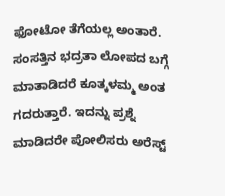ಫೋಟೋ ತೆಗೆಯಲ್ಲ ಅಂತಾರೆ. ಸಂಸತ್ತಿನ ಭದ್ರತಾ ಲೋಪದ ಬಗ್ಗೆ ಮಾತಾಡಿದರೆ ಕೂತ್ಕಳಮ್ಮ ಅಂತ ಗದರುತ್ತಾರೆ. ಇದನ್ನು ಪ್ರಶ್ನೆ ಮಾಡಿದರೇ ಪೋಲಿಸರು ಅರೆಸ್ಟ್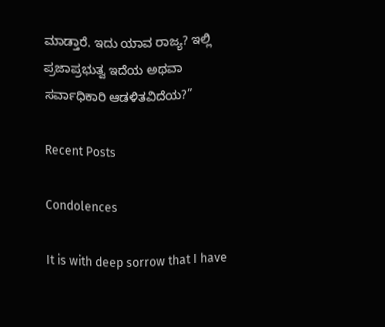ಮಾಡ್ತಾರೆ. ಇದು ಯಾವ ರಾಜ್ಯ? ಇಲ್ಲಿ ಪ್ರಜಾಪ್ರಭುತ್ವ ಇದೆಯ ಅಥವಾ ಸರ್ವಾಧಿಕಾರಿ ಆಡಳಿತವಿದೆಯ?”

Recent Posts

Condolences

It is with deep sorrow that I have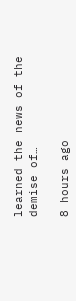learned the news of the demise of…

8 hours ago